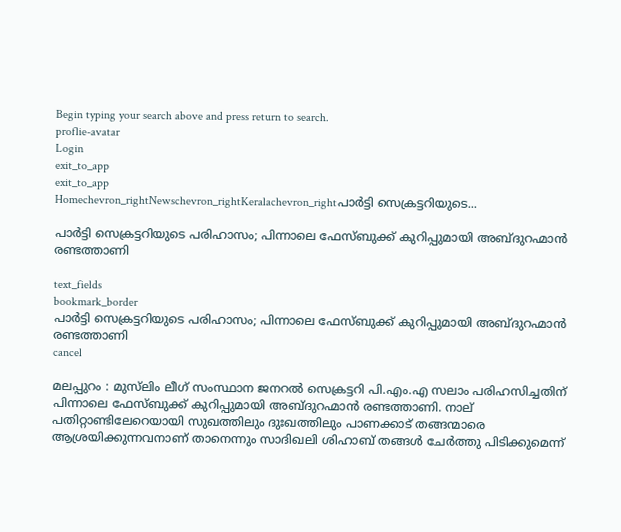Begin typing your search above and press return to search.
proflie-avatar
Login
exit_to_app
exit_to_app
Homechevron_rightNewschevron_rightKeralachevron_rightപാർട്ടി സെക്രട്ടറിയുടെ...

പാർട്ടി സെക്രട്ടറിയുടെ പരിഹാസം; പിന്നാലെ ഫേസ്ബുക്ക് കുറിപ്പുമായി അബ്ദുറഹ്മാന്‍ രണ്ടത്താണി

text_fields
bookmark_border
പാർട്ടി സെക്രട്ടറിയുടെ പരിഹാസം; പിന്നാലെ ഫേസ്ബുക്ക് കുറിപ്പുമായി അബ്ദുറഹ്മാന്‍ രണ്ടത്താണി
cancel

മലപ്പുറം : മുസ്‌ലിം ലീഗ് സംസ്ഥാന ജനറല്‍ സെക്രട്ടറി പി.എം.എ സലാം പരിഹസിച്ചതിന് പിന്നാലെ ഫേസ്ബുക്ക് കുറിപ്പുമായി അബ്ദുറഹ്മാന്‍ രണ്ടത്താണി. നാല് പതിറ്റാണ്ടിലേറെയായി സുഖത്തിലും ദുഃഖത്തിലും പാണക്കാട് തങ്ങന്മാരെ ആശ്രയിക്കുന്നവനാണ് താനെന്നും സാദിഖലി ശിഹാബ് തങ്ങൾ ചേർത്തു പിടിക്കുമെന്ന്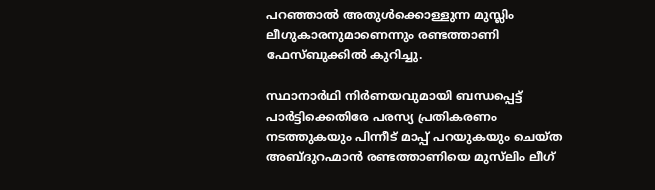പറഞ്ഞാൽ അതുൾക്കൊള്ളുന്ന മുസ്ലിം ലീഗുകാരനുമാണെന്നും രണ്ടത്താണി ഫേസ്ബുക്കിൽ കുറിച്ചു.

സ്ഥാനാര്‍ഥി നിര്‍ണയവുമായി ബന്ധപ്പെട്ട് പാർട്ടിക്കെതിരേ പരസ്യ പ്രതികരണം നടത്തുകയും പിന്നീട് മാപ്പ് പറയുകയും ചെയ്ത അബ്ദുറഹ്മാന്‍ രണ്ടത്താണിയെ മുസ്‌ലിം ലീഗ്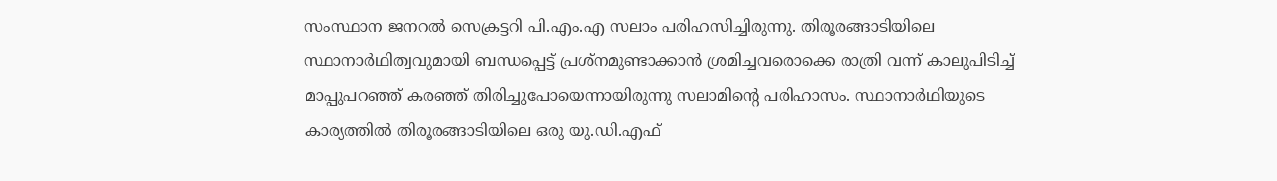സംസ്ഥാന ജനറല്‍ സെക്രട്ടറി പി.എം.എ സലാം പരിഹസിച്ചിരുന്നു. തിരൂരങ്ങാടിയിലെ സ്ഥാനാര്‍ഥിത്വവുമായി ബന്ധപ്പെട്ട് പ്രശ്‌നമുണ്ടാക്കാന്‍ ശ്രമിച്ചവരൊക്കെ രാത്രി വന്ന് കാലുപിടിച്ച് മാപ്പുപറഞ്ഞ് കരഞ്ഞ് തിരിച്ചുപോയെന്നായിരുന്നു സലാമിന്‍റെ പരിഹാസം. സ്ഥാനാര്‍ഥിയുടെ കാര്യത്തിൽ തിരൂരങ്ങാടിയിലെ ഒരു യു.ഡി.എഫ്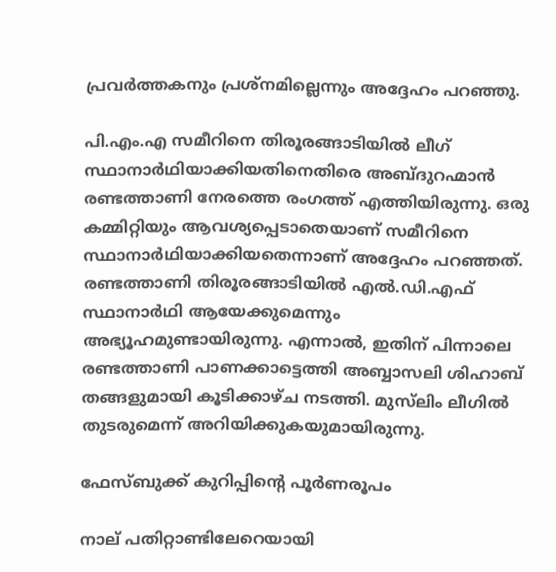പ്രവര്‍ത്തകനും പ്രശ്‌നമില്ലെന്നും അദ്ദേഹം പറഞ്ഞു.

പി.എം.എ സമീറിനെ തിരൂരങ്ങാടിയില്‍ ലീഗ് സ്ഥാനാര്‍ഥിയാക്കിയതിനെതിരെ അബ്ദുറഹ്മാന്‍ രണ്ടത്താണി നേരത്തെ രംഗത്ത് എത്തിയിരുന്നു. ഒരു കമ്മിറ്റിയും ആവശ്യപ്പെടാതെയാണ് സമീറിനെ സ്ഥാനാര്‍ഥിയാക്കിയതെന്നാണ് അദ്ദേഹം പറഞ്ഞത്. രണ്ടത്താണി തിരൂരങ്ങാടിയില്‍ എൽ.ഡി.എഫ് സ്ഥാനാര്‍ഥി ആയേക്കുമെന്നും അഭ്യൂഹമുണ്ടായിരുന്നു. എന്നാല്‍, ഇതിന് പിന്നാലെ രണ്ടത്താണി പാണക്കാട്ടെത്തി അബ്ബാസലി ശിഹാബ് തങ്ങളുമായി കൂടിക്കാഴ്ച നടത്തി. മുസ്‌ലിം ലീഗില്‍ തുടരുമെന്ന് അറിയിക്കുകയുമായിരുന്നു.

ഫേസ്ബുക്ക് കുറിപ്പിന്‍റെ പൂർണരൂപം

നാല് പതിറ്റാണ്ടിലേറെയായി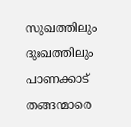സുഖത്തിലും ദുഃഖത്തിലും പാണക്കാട് തങ്ങന്മാരെ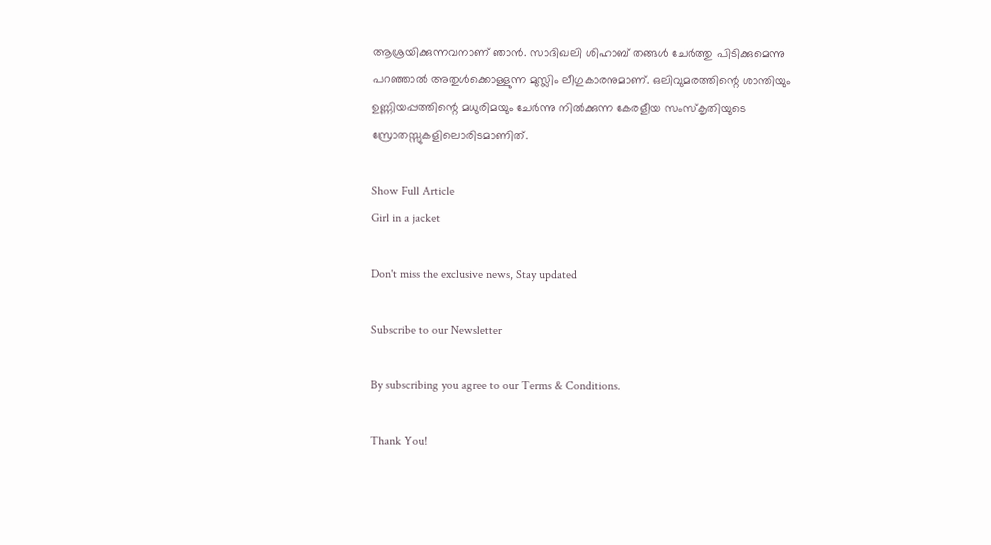ആശ്രയിക്കുന്നവനാണ് ഞാൻ. സാദിഖലി ശിഹാബ് തങ്ങൾ ചേർത്തു പിടിക്കുമെന്നു പറഞ്ഞാൽ അതുൾക്കൊള്ളുന്ന മുസ്ലിം ലീഗുകാരനുമാണ്. ഒലിവുമരത്തിന്റെ ശാന്തിയും ഉണ്ണിയപ്പത്തിന്റെ മധുരിമയും ചേർന്നു നിൽക്കുന്ന കേരളീയ സംസ്കൃതിയുടെ സ്രോതസ്സുകളിലൊരിടമാണിത്.

Show Full Article
Girl in a jacket

Don't miss the exclusive news, Stay updated

Subscribe to our Newsletter

By subscribing you agree to our Terms & Conditions.

Thank You!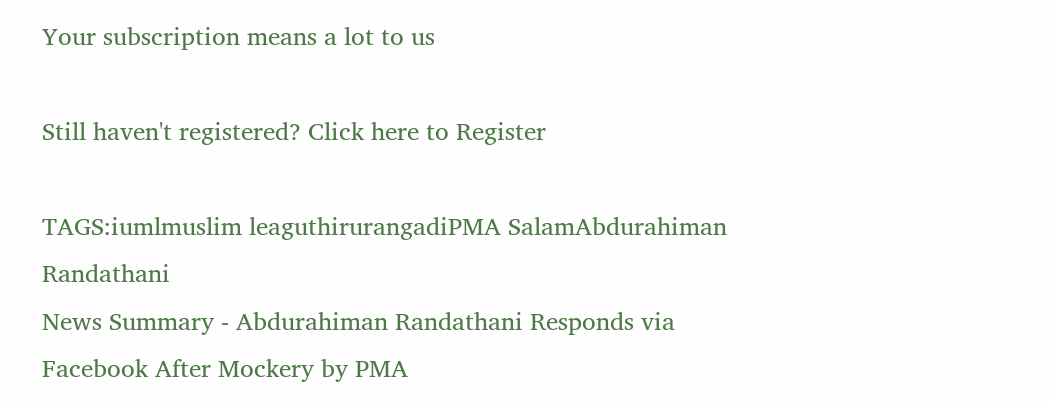Your subscription means a lot to us

Still haven't registered? Click here to Register

TAGS:iumlmuslim leaguthirurangadiPMA SalamAbdurahiman Randathani
News Summary - Abdurahiman Randathani Responds via Facebook After Mockery by PMA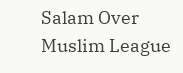Salam Over Muslim League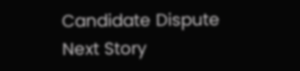Candidate Dispute
Next Story